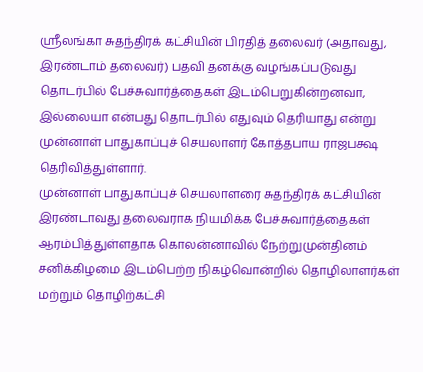ஸ்ரீலங்கா சுதந்திரக் கட்சியின் பிரதித் தலைவர் (அதாவது, இரண்டாம் தலைவர்) பதவி தனக்கு வழங்கப்படுவது தொடர்பில் பேச்சுவார்த்தைகள் இடம்பெறுகின்றனவா, இல்லையா என்பது தொடர்பில் எதுவும் தெரியாது என்று முன்னாள் பாதுகாப்புச் செயலாளர் கோத்தபாய ராஜபக்ஷ தெரிவித்துள்ளார்.
முன்னாள் பாதுகாப்புச் செயலாளரை சுதந்திரக் கட்சியின் இரண்டாவது தலைவராக நியமிக்க பேச்சுவார்த்தைகள் ஆரம்பித்துள்ளதாக கொலன்னாவில் நேற்றுமுன்தினம் சனிக்கிழமை இடம்பெற்ற நிகழ்வொன்றில் தொழிலாளர்கள் மற்றும் தொழிற்கட்சி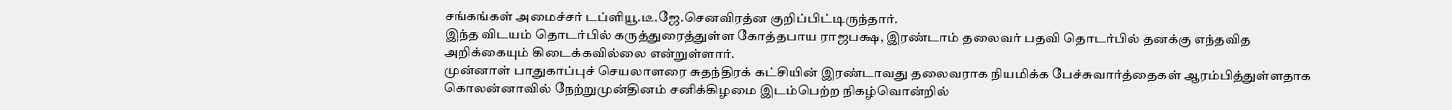சங்கங்கள் அமைச்சர் டப்ளியூ.டீ.ஜே.செனவிரத்ன குறிப்பிட்டிருந்தார்.
இந்த விடயம் தொடர்பில் கருத்துரைத்துள்ள கோத்தபாய ராஜபக்ஷ, இரண்டாம் தலைவர் பதவி தொடர்பில் தனக்கு எந்தவித அறிக்கையும் கிடைக்கவில்லை என்றுள்ளார்.
முன்னாள் பாதுகாப்புச் செயலாளரை சுதந்திரக் கட்சியின் இரண்டாவது தலைவராக நியமிக்க பேச்சுவார்த்தைகள் ஆரம்பித்துள்ளதாக கொலன்னாவில் நேற்றுமுன்தினம் சனிக்கிழமை இடம்பெற்ற நிகழ்வொன்றில்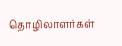தொழிலாளர்கள்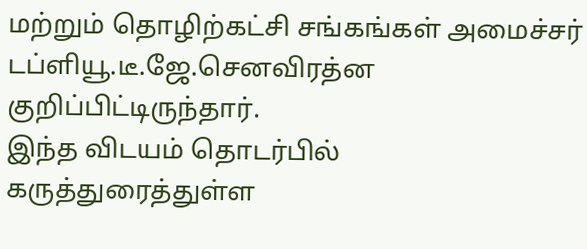மற்றும் தொழிற்கட்சி சங்கங்கள் அமைச்சர் டப்ளியூ.டீ.ஜே.செனவிரத்ன குறிப்பிட்டிருந்தார்.
இந்த விடயம் தொடர்பில் கருத்துரைத்துள்ள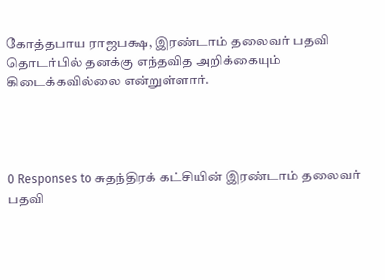கோத்தபாய ராஜபக்ஷ, இரண்டாம் தலைவர் பதவி தொடர்பில் தனக்கு எந்தவித அறிக்கையும் கிடைக்கவில்லை என்றுள்ளார்.




0 Responses to சுதந்திரக் கட்சியின் இரண்டாம் தலைவர் பதவி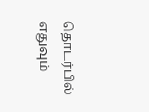தொடர்பில் எதுவும்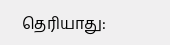தெரியாது: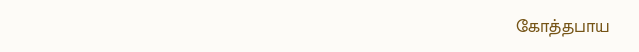கோத்தபாய